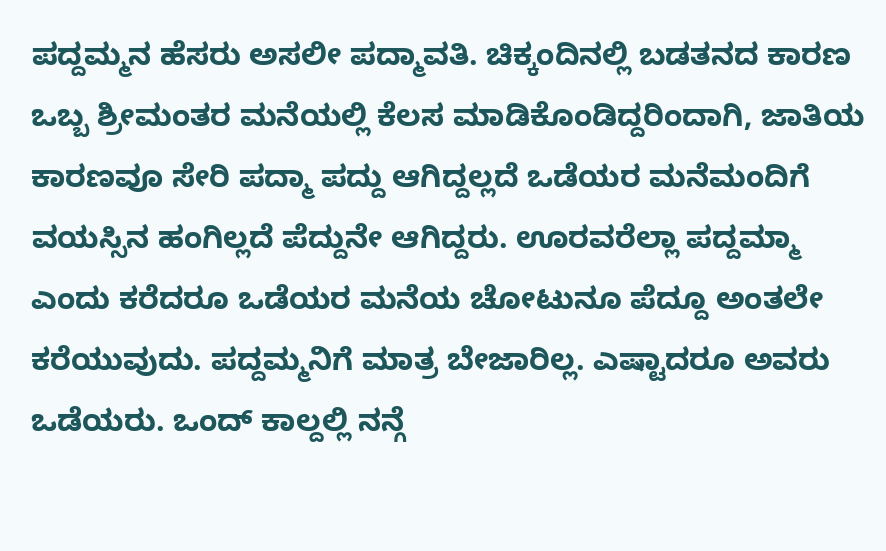ಪದ್ದಮ್ಮನ ಹೆಸರು ಅಸಲೀ ಪದ್ಮಾವತಿ. ಚಿಕ್ಕಂದಿನಲ್ಲಿ ಬಡತನದ ಕಾರಣ ಒಬ್ಬ ಶ್ರೀಮಂತರ ಮನೆಯಲ್ಲಿ ಕೆಲಸ ಮಾಡಿಕೊಂಡಿದ್ದರಿಂದಾಗಿ, ಜಾತಿಯ ಕಾರಣವೂ ಸೇರಿ ಪದ್ಮಾ ಪದ್ದು ಆಗಿದ್ದಲ್ಲದೆ ಒಡೆಯರ ಮನೆಮಂದಿಗೆ ವಯಸ್ಸಿನ ಹಂಗಿಲ್ಲದೆ ಪೆದ್ದುನೇ ಆಗಿದ್ದರು. ಊರವರೆಲ್ಲಾ ಪದ್ದಮ್ಮಾ ಎಂದು ಕರೆದರೂ ಒಡೆಯರ ಮನೆಯ ಚೋಟುನೂ ಪೆದ್ದೂ ಅಂತಲೇ ಕರೆಯುವುದು. ಪದ್ದಮ್ಮನಿಗೆ ಮಾತ್ರ ಬೇಜಾರಿಲ್ಲ. ಎಷ್ಟಾದರೂ ಅವರು ಒಡೆಯರು. ಒಂದ್ ಕಾಲ್ದಲ್ಲಿ ನನ್ಗೆ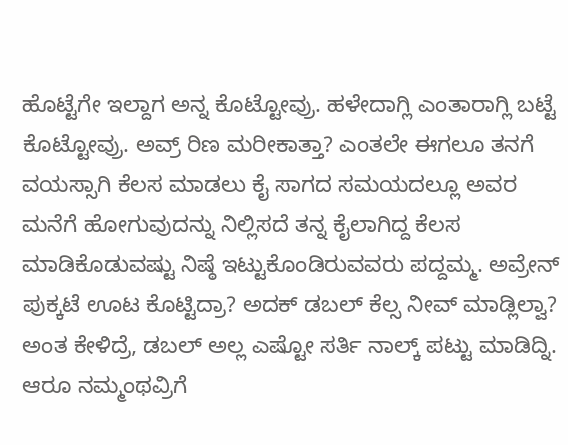ಹೊಟ್ಟೆಗೇ ಇಲ್ದಾಗ ಅನ್ನ ಕೊಟ್ಟೋವ್ರು. ಹಳೇದಾಗ್ಲಿ ಎಂತಾರಾಗ್ಲಿ ಬಟ್ಟೆ ಕೊಟ್ಟೋವ್ರು. ಅವ್ರ್ ರಿಣ ಮರೀಕಾತ್ತಾ? ಎಂತಲೇ ಈಗಲೂ ತನಗೆ ವಯಸ್ಸಾಗಿ ಕೆಲಸ ಮಾಡಲು ಕೈ ಸಾಗದ ಸಮಯದಲ್ಲೂ ಅವರ ಮನೆಗೆ ಹೋಗುವುದನ್ನು ನಿಲ್ಲಿಸದೆ ತನ್ನ ಕೈಲಾಗಿದ್ದ ಕೆಲಸ ಮಾಡಿಕೊಡುವಷ್ಟು ನಿಷ್ಠೆ ಇಟ್ಟುಕೊಂಡಿರುವವರು ಪದ್ದಮ್ಮ. ಅವ್ರೇನ್ ಪುಕ್ಕಟೆ ಊಟ ಕೊಟ್ಟಿದ್ರಾ? ಅದಕ್ ಡಬಲ್ ಕೆಲ್ಸ ನೀವ್ ಮಾಡ್ಲಿಲ್ವಾ? ಅಂತ ಕೇಳಿದ್ರೆ, ಡಬಲ್ ಅಲ್ಲ ಎಷ್ಟೋ ಸರ್ತಿ ನಾಲ್ಕ್ ಪಟ್ಟು ಮಾಡಿದ್ನಿ. ಆರೂ ನಮ್ಮಂಥವ್ರಿಗೆ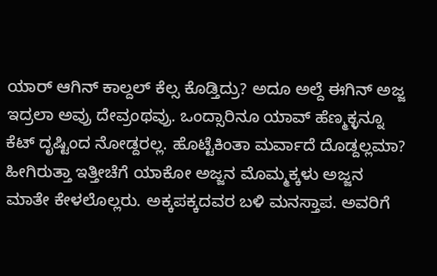ಯಾರ್ ಆಗಿನ್ ಕಾಲ್ದಲ್ ಕೆಲ್ಸ ಕೊಡ್ತಿದ್ರು? ಅದೂ ಅಲ್ದೆ ಈಗಿನ್ ಅಜ್ಜ ಇದ್ರಲಾ ಅವ್ರು ದೇವ್ರಂಥವ್ರು. ಒಂದ್ಸಾರಿನೂ ಯಾವ್ ಹೆಣ್ಮಕ್ಳನ್ನೂ ಕೆಟ್ ದೃಷ್ಟಿಂದ ನೋಡ್ದರಲ್ಲ. ಹೊಟ್ಟೆಕಿಂತಾ ಮರ್ವಾದೆ ದೊಡ್ದಲ್ಲಮಾ?
ಹೀಗಿರುತ್ತಾ ಇತ್ತೀಚೆಗೆ ಯಾಕೋ ಅಜ್ಜನ ಮೊಮ್ಮಕ್ಕಳು ಅಜ್ಜನ ಮಾತೇ ಕೇಳಲೊಲ್ಲರು. ಅಕ್ಕಪಕ್ಕದವರ ಬಳಿ ಮನಸ್ತಾಪ. ಅವರಿಗೆ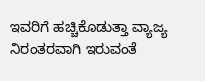ಇವರಿಗೆ ಹಚ್ಚಿಕೊಡುತ್ತಾ ವ್ಯಾಜ್ಯ ನಿರಂತರವಾಗಿ ಇರುವಂತೆ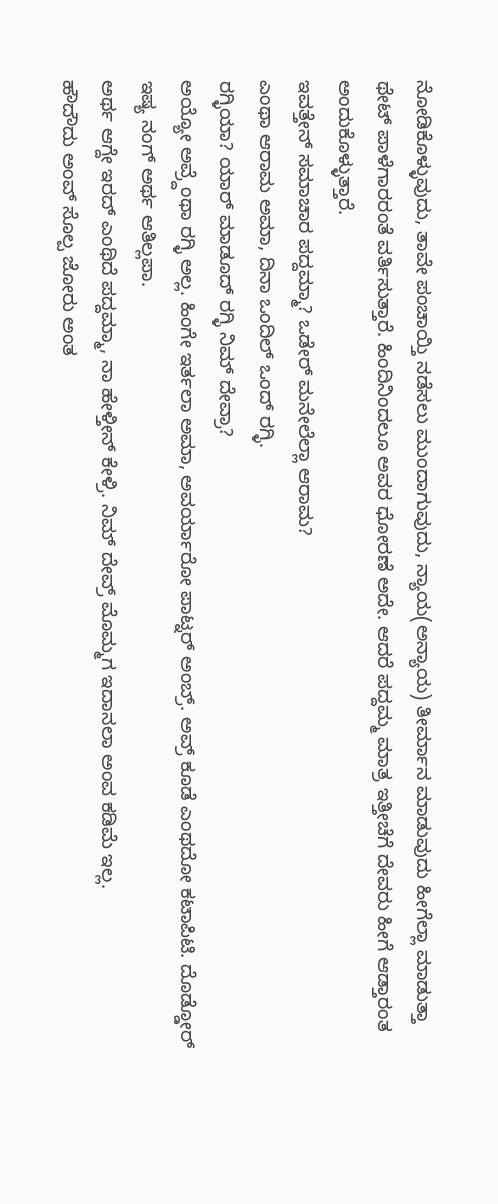ನೋಡಿಕೊಳ್ಳುವುದು, ತಾವೇ ಪಂಚಾಯ್ತಿ ನಡೆಸಲು ಮುಂದಾಗುವುದು, ನ್ಯಾಯ(ಅನ್ಯಾಯ) ತೀರ್ಮಾನ ಮಾಡುವುದು ಹೀಗೆಲ್ಲಾ ಮಾಡುತ್ತಾ ಥೇಟ್ ಪಾಳೆಗಾರರಂತೆ ವರ್ತಿಸುತ್ತಾರೆ. ಹಿಂದಿನಿಂದಲೂ ಅವರ ಧೋರಣೆ ಅದೇ. ಆದರೆ ಪದ್ದಮ್ಮ ಮಾತ್ರ ಇತ್ತೀಚೆಗೆ ದೇವರು ಹೀಗೆ ಆಡ್ತಾರಂತ ಅಂದುಕೊಳ್ಳುತ್ತಾರೆ.
ಇವತ್ತೇನ್ ಸಮಾಚಾರ ಪದ್ದಮ್ಮಾ? ಒಡೇರ್ ಮನೇಲೆಲ್ಲಾ ಆರಾಮ?
ಎಂಥಾ ಆರಾಮ ಅಮಾ, ದಿನಾ ಒಂದಿಲ್ ಒಂದ್ ರಗ್ಳಿ.
ರಗ್ಳಿಯಾ? ಯಾರ್ ಮಾಡೂದ್ ರಗ್ಳಿ ನಿಮ್ ದೇವ್ರಾ?
ಅಯ್ಯೋ ಅವ್ರ್ದೆಂಥಾ ರಗ್ಳಿ ಅಲ್ಲ. ಹಿಂಗೇ ಇರ್ತಲಾ ಅಮಾ, ಅವರ್ಯಾರೋ ಪಾಟ್ನರ್ ಅಂಬ್ರ್. ಅವ್ರ್ ಕೂಡೆ ಎಂಥದೋ ಕಟಾಪಿಟಿ. ದೊಡ್ಡೋರ್ ಇಷ್ಯ ನಂಗ್ ಅರ್ಥ ಆತಿಲ್ಲಪಾ.
ಅರ್ಥ ಆಗ್ದೇ ಇರದ್ ಎಂಥಿದೆ ಪದ್ದಮ್ಮಾ, ನಾ ಹೇಳ್ತೀನ್ ಕೇಳ್ರಿ. ನಿಮ್ ದೇವ್ರ್ ಮೊಮ್ಮಗ ಇದಾನಲಾ ಅಂವ ಕಡಿಮೆ ಇಲ್ಲ.
ಹೌದೌದು ಅಂವ್ ಸೊಲ್ಪ ಜೋರು ಅಂತ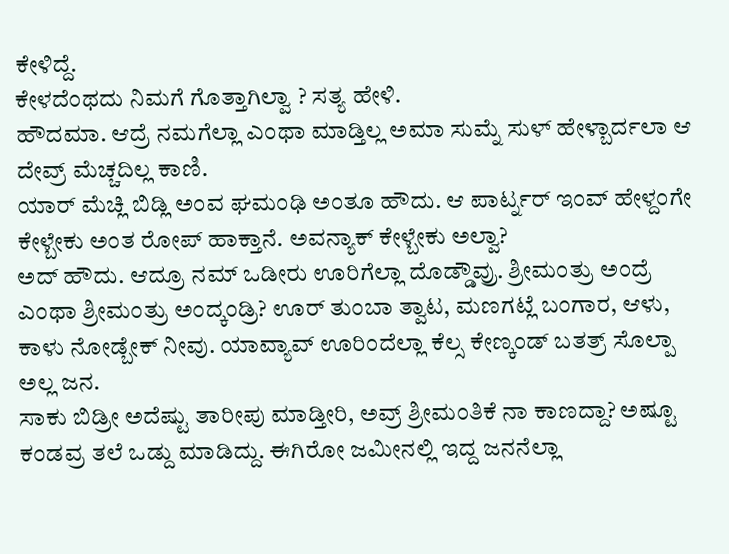ಕೇಳಿದ್ದೆ.
ಕೇಳದೆಂಥದು ನಿಮಗೆ ಗೊತ್ತಾಗಿಲ್ವಾ ? ಸತ್ಯ ಹೇಳಿ.
ಹೌದಮಾ. ಆದ್ರೆ ನಮಗೆಲ್ಲಾ ಎಂಥಾ ಮಾಡ್ತಿಲ್ಲ ಅಮಾ ಸುಮ್ನೆ ಸುಳ್ ಹೇಳ್ಬಾರ್ದಲಾ ಆ ದೇವ್ರ್ ಮೆಚ್ಚದಿಲ್ಲ ಕಾಣಿ.
ಯಾರ್ ಮೆಚ್ಲಿ ಬಿಡ್ಲಿ ಅಂವ ಘಮಂಢಿ ಅಂತೂ ಹೌದು. ಆ ಪಾರ್ಟ್ನರ್ ಇಂವ್ ಹೇಳ್ದಂಗೇ ಕೇಳ್ಬೇಕು ಅಂತ ರೋಪ್ ಹಾಕ್ತಾನೆ. ಅವನ್ಯಾಕ್ ಕೇಳ್ಬೇಕು ಅಲ್ವಾ?
ಅದ್ ಹೌದು. ಆದ್ರೂ ನಮ್ ಒಡೀರು ಊರಿಗೆಲ್ಲಾ ದೊಡ್ಡೌವ್ರು. ಶ್ರೀಮಂತ್ರು ಅಂದ್ರೆ ಎಂಥಾ ಶ್ರೀಮಂತ್ರು ಅಂದ್ಕಂಡ್ರಿ? ಊರ್ ತುಂಬಾ ತ್ವಾಟ, ಮಣಗಟ್ಲೆ ಬಂಗಾರ, ಆಳು, ಕಾಳು ನೋಡ್ಬೇಕ್ ನೀವು. ಯಾವ್ಯಾವ್ ಊರಿಂದೆಲ್ಲಾ ಕೆಲ್ಸ ಕೇಣ್ಕಂಡ್ ಬತತ್ರ್ ಸೊಲ್ಪಾ ಅಲ್ಲ ಜನ.
ಸಾಕು ಬಿಡ್ರೀ ಅದೆಷ್ಟು ತಾರೀಪು ಮಾಡ್ತೀರಿ, ಅವ್ರ್ ಶ್ರೀಮಂತಿಕೆ ನಾ ಕಾಣದ್ದಾ? ಅಷ್ಟೂ ಕಂಡವ್ರ ತಲೆ ಒಡ್ದು ಮಾಡಿದ್ದು. ಈಗಿರೋ ಜಮೀನಲ್ಲಿ ಇದ್ದ ಜನನೆಲ್ಲಾ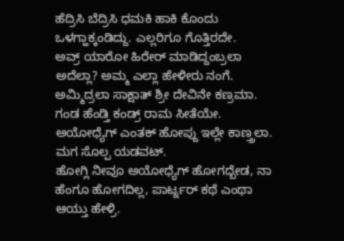ಹೆದ್ರಿಸಿ ಬೆದ್ರಿಸಿ ಧಮಕಿ ಹಾಕಿ ಕೊಂದು ಒಳಗ್ಹಾಕ್ಕಂಡಿದ್ದು. ಎಲ್ಲರಿಗೂ ಗೊತ್ತಿರದೇ.
ಅವ್ರ್ ಯಾರೋ ಹಿರೇರ್ ಮಾಡಿದ್ದಂಬ್ರಲಾ ಅದೆಲ್ಲಾ? ಅಮ್ಮ ಎಲ್ಲಾ ಹೇಳೀರು ನಂಗೆ. ಅಮ್ಮಿದ್ರಲಾ ಸಾಕ್ಷಾತ್ ಶ್ರೀ ದೇವಿನೇ ಕಣ್ರಮಾ. ಗಂಡ ಹೆಂಡ್ತಿ ಕಂಡ್ರ್ ರಾಮ ಸೀತೆಯೇ. ಅಯೋಧ್ಯೆಗ್ ಎಂತಕ್ ಹೋಪ್ದು ಇಲ್ಲೇ ಕಾಣ್ತ್ರಲಾ. ಮಗ ಸೊಲ್ಪ ಯಡವಟ್.
ಹೋಗ್ಲಿ ನೀವೂ ಅಯೋಧ್ಯೆಗ್ ಹೋಗದ್ಬೇಡ, ನಾ ಹೆಂಗೂ ಹೋಗದಿಲ್ಲ, ಪಾರ್ಟ್ನರ್ ಕಥೆ ಎಂಥಾ ಆಯ್ತು ಹೇಳ್ರಿ.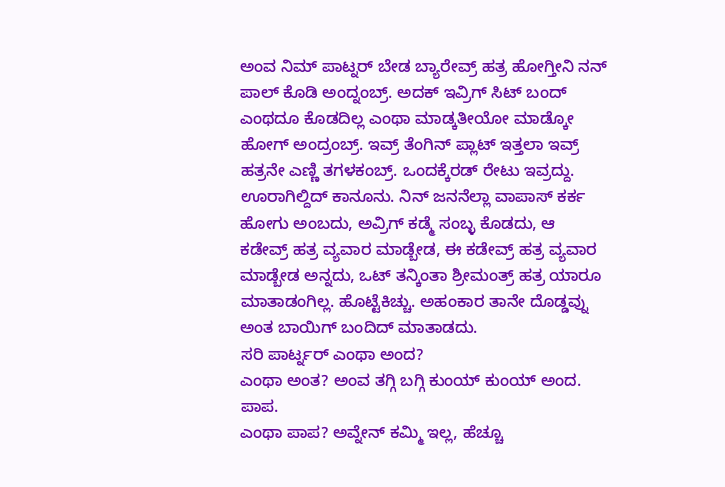ಅಂವ ನಿಮ್ ಪಾಟ್ನರ್ ಬೇಡ ಬ್ಯಾರೇವ್ರ್ ಹತ್ರ ಹೋಗ್ತೀನಿ ನನ್ ಪಾಲ್ ಕೊಡಿ ಅಂದ್ನಂಬ್ರ್. ಅದಕ್ ಇವ್ರಿಗ್ ಸಿಟ್ ಬಂದ್ ಎಂಥದೂ ಕೊಡದಿಲ್ಲ ಎಂಥಾ ಮಾಡ್ಕತೀಯೋ ಮಾಡ್ಕೋ ಹೋಗ್ ಅಂದ್ರಂಬ್ರ್. ಇವ್ರ್ ತೆಂಗಿನ್ ಪ್ಲಾಟ್ ಇತ್ತಲಾ ಇವ್ರ್ ಹತ್ರನೇ ಎಣ್ಣಿ ತಗಳಕಂಬ್ರ್. ಒಂದಕ್ಕೆರಡ್ ರೇಟು ಇವ್ರದ್ದು. ಊರಾಗಿಲ್ದಿದ್ ಕಾನೂನು. ನಿನ್ ಜನನೆಲ್ಲಾ ವಾಪಾಸ್ ಕರ್ಕ ಹೋಗು ಅಂಬದು, ಅವ್ರಿಗ್ ಕಡ್ಮೆ ಸಂಬ್ಳ ಕೊಡದು, ಆ ಕಡೇವ್ರ್ ಹತ್ರ ವ್ಯವಾರ ಮಾಡ್ಬೇಡ, ಈ ಕಡೇವ್ರ್ ಹತ್ರ ವ್ಯವಾರ ಮಾಡ್ಬೇಡ ಅನ್ನದು, ಒಟ್ ತನ್ಕಿಂತಾ ಶ್ರೀಮಂತ್ರ್ ಹತ್ರ ಯಾರೂ ಮಾತಾಡಂಗಿಲ್ಲ. ಹೊಟ್ಟೆಕಿಚ್ಚು. ಅಹಂಕಾರ ತಾನೇ ದೊಡ್ಡವ್ನು ಅಂತ ಬಾಯಿಗ್ ಬಂದಿದ್ ಮಾತಾಡದು.
ಸರಿ ಪಾರ್ಟ್ನರ್ ಎಂಥಾ ಅಂದ?
ಎಂಥಾ ಅಂತ? ಅಂವ ತಗ್ಗಿ ಬಗ್ಗಿ ಕುಂಯ್ ಕುಂಯ್ ಅಂದ.
ಪಾಪ.
ಎಂಥಾ ಪಾಪ? ಅವ್ನೇನ್ ಕಮ್ಮಿ ಇಲ್ಲ, ಹೆಚ್ಚೂ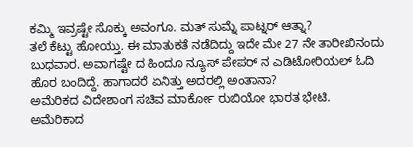ಕಮ್ಮಿ ಇವ್ರಷ್ಟೇ ಸೊಕ್ಕು ಅವಂಗೂ. ಮತ್ ಸುಮ್ನೆ ಪಾಟ್ನರ್ ಆತ್ನಾ?
ತಲೆ ಕೆಟ್ಟು ಹೋಯ್ತು. ಈ ಮಾತುಕತೆ ನಡೆದಿದ್ದು ಇದೇ ಮೇ 27 ನೇ ತಾರೀಖಿನಂದು ಬುಧವಾರ. ಅವಾಗಷ್ಟೇ ದ ಹಿಂದೂ ನ್ಯೂಸ್ ಪೇಪರ್ ನ ಎಡಿಟೋರಿಯಲ್ ಓದಿ ಹೊರ ಬಂದಿದ್ದೆ. ಹಾಗಾದರೆ ಏನಿತ್ತು ಅದರಲ್ಲಿ ಅಂತಾನಾ?
ಅಮೆರಿಕದ ವಿದೇಶಾಂಗ ಸಚಿವ ಮಾರ್ಕೋ ರುಬಿಯೋ ಭಾರತ ಭೇಟಿ.
ಅಮೆರಿಕಾದ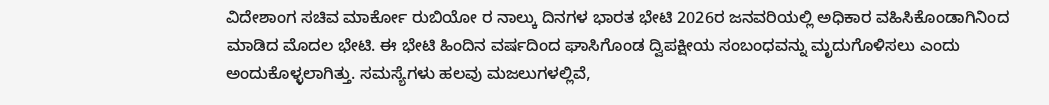ವಿದೇಶಾಂಗ ಸಚಿವ ಮಾರ್ಕೋ ರುಬಿಯೋ ರ ನಾಲ್ಕು ದಿನಗಳ ಭಾರತ ಭೇಟಿ 2026ರ ಜನವರಿಯಲ್ಲಿ ಅಧಿಕಾರ ವಹಿಸಿಕೊಂಡಾಗಿನಿಂದ ಮಾಡಿದ ಮೊದಲ ಭೇಟಿ. ಈ ಭೇಟಿ ಹಿಂದಿನ ವರ್ಷದಿಂದ ಘಾಸಿಗೊಂಡ ದ್ವಿಪಕ್ಷೀಯ ಸಂಬಂಧವನ್ನು ಮೃದುಗೊಳಿಸಲು ಎಂದು ಅಂದುಕೊಳ್ಳಲಾಗಿತ್ತು. ಸಮಸ್ಯೆಗಳು ಹಲವು ಮಜಲುಗಳಲ್ಲಿವೆ,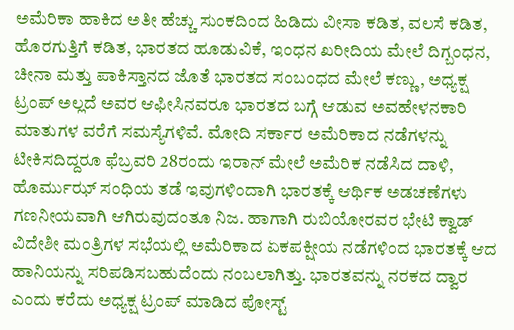ಅಮೆರಿಕಾ ಹಾಕಿದ ಅತೀ ಹೆಚ್ಚು ಸುಂಕದಿಂದ ಹಿಡಿದು ವೀಸಾ ಕಡಿತ, ವಲಸೆ ಕಡಿತ, ಹೊರಗುತ್ತಿಗೆ ಕಡಿತ, ಭಾರತದ ಹೂಡುವಿಕೆ, ಇಂಧನ ಖರೀದಿಯ ಮೇಲೆ ದಿಗ್ಬಂಧನ, ಚೀನಾ ಮತ್ತು ಪಾಕಿಸ್ತಾನದ ಜೊತೆ ಭಾರತದ ಸಂಬಂಧದ ಮೇಲೆ ಕಣ್ಣು, ಅಧ್ಯಕ್ಷ ಟ್ರಂಪ್ ಅಲ್ಲದೆ ಅವರ ಆಫೀಸಿನವರೂ ಭಾರತದ ಬಗ್ಗೆ ಆಡುವ ಅವಹೇಳನಕಾರಿ ಮಾತುಗಳ ವರೆಗೆ ಸಮಸ್ಯೆಗಳಿವೆ. ಮೋದಿ ಸರ್ಕಾರ ಅಮೆರಿಕಾದ ನಡೆಗಳನ್ನು ಟೀಕಿಸದಿದ್ದರೂ ಫೆಬ್ರವರಿ 28ರಂದು ಇರಾನ್ ಮೇಲೆ ಅಮೆರಿಕ ನಡೆಸಿದ ದಾಳಿ, ಹೊರ್ಮುಝ್ ಸಂಧಿಯ ತಡೆ ಇವುಗಳಿಂದಾಗಿ ಭಾರತಕ್ಕೆ ಆರ್ಥಿಕ ಅಡಚಣೆಗಳು ಗಣನೀಯವಾಗಿ ಆಗಿರುವುದಂತೂ ನಿಜ. ಹಾಗಾಗಿ ರುಬಿಯೋರವರ ಭೇಟಿ ಕ್ವಾಡ್ ವಿದೇಶೀ ಮಂತ್ರಿಗಳ ಸಭೆಯಲ್ಲಿ ಅಮೆರಿಕಾದ ಏಕಪಕ್ಷೀಯ ನಡೆಗಳಿಂದ ಭಾರತಕ್ಕೆ ಆದ ಹಾನಿಯನ್ನು ಸರಿಪಡಿಸಬಹುದೆಂದು ನಂಬಲಾಗಿತ್ತು. ಭಾರತವನ್ನು ನರಕದ ದ್ವಾರ ಎಂದು ಕರೆದು ಅಧ್ಯಕ್ಷ ಟ್ರಂಪ್ ಮಾಡಿದ ಪೋಸ್ಟ್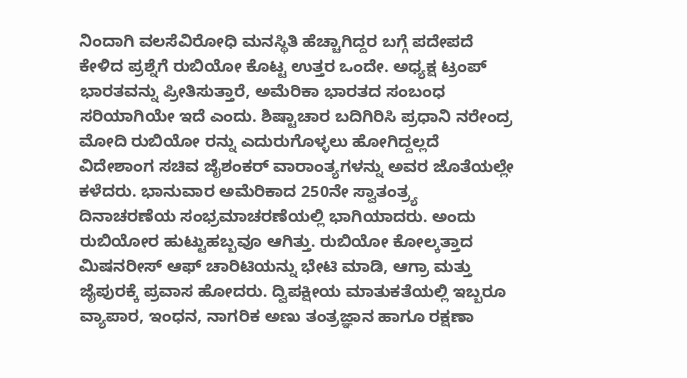ನಿಂದಾಗಿ ವಲಸೆವಿರೋಧಿ ಮನಸ್ಥಿತಿ ಹೆಚ್ಚಾಗಿದ್ದರ ಬಗ್ಗೆ ಪದೇಪದೆ ಕೇಳಿದ ಪ್ರಶ್ನೆಗೆ ರುಬಿಯೋ ಕೊಟ್ಟ ಉತ್ತರ ಒಂದೇ. ಅಧ್ಯಕ್ಷ ಟ್ರಂಪ್ ಭಾರತವನ್ನು ಪ್ರೀತಿಸುತ್ತಾರೆ, ಅಮೆರಿಕಾ ಭಾರತದ ಸಂಬಂಧ ಸರಿಯಾಗಿಯೇ ಇದೆ ಎಂದು. ಶಿಷ್ಟಾಚಾರ ಬದಿಗಿರಿಸಿ ಪ್ರಧಾನಿ ನರೇಂದ್ರ ಮೋದಿ ರುಬಿಯೋ ರನ್ನು ಎದುರುಗೊಳ್ಳಲು ಹೋಗಿದ್ದಲ್ಲದೆ ವಿದೇಶಾಂಗ ಸಚಿವ ಜೈಶಂಕರ್ ವಾರಾಂತ್ಯಗಳನ್ನು ಅವರ ಜೊತೆಯಲ್ಲೇ ಕಳೆದರು. ಭಾನುವಾರ ಅಮೆರಿಕಾದ 250ನೇ ಸ್ವಾತಂತ್ರ್ಯ ದಿನಾಚರಣೆಯ ಸಂಭ್ರಮಾಚರಣೆಯಲ್ಲಿ ಭಾಗಿಯಾದರು. ಅಂದು ರುಬಿಯೋರ ಹುಟ್ಟುಹಬ್ಬವೂ ಆಗಿತ್ತು. ರುಬಿಯೋ ಕೋಲ್ಕತ್ತಾದ ಮಿಷನರೀಸ್ ಆಫ್ ಚಾರಿಟಿಯನ್ನು ಭೇಟಿ ಮಾಡಿ, ಆಗ್ರಾ ಮತ್ತು ಜೈಪುರಕ್ಕೆ ಪ್ರವಾಸ ಹೋದರು. ದ್ವಿಪಕ್ಷೀಯ ಮಾತುಕತೆಯಲ್ಲಿ ಇಬ್ಬರೂ ವ್ಯಾಪಾರ, ಇಂಧನ, ನಾಗರಿಕ ಅಣು ತಂತ್ರಜ್ಞಾನ ಹಾಗೂ ರಕ್ಷಣಾ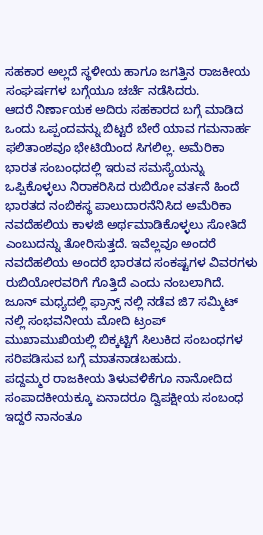ಸಹಕಾರ ಅಲ್ಲದೆ ಸ್ಥಳೀಯ ಹಾಗೂ ಜಗತ್ತಿನ ರಾಜಕೀಯ ಸಂಘರ್ಷಗಳ ಬಗ್ಗೆಯೂ ಚರ್ಚೆ ನಡೆಸಿದರು.
ಆದರೆ ನಿರ್ಣಾಯಕ ಅದಿರು ಸಹಕಾರದ ಬಗ್ಗೆ ಮಾಡಿದ ಒಂದು ಒಪ್ಪಂದವನ್ನು ಬಿಟ್ಟರೆ ಬೇರೆ ಯಾವ ಗಮನಾರ್ಹ ಫಲಿತಾಂಶವೂ ಭೇಟಿಯಿಂದ ಸಿಗಲಿಲ್ಲ. ಅಮೆರಿಕಾ ಭಾರತ ಸಂಬಂಧದಲ್ಲಿ ಇರುವ ಸಮಸ್ಯೆಯನ್ನು ಒಪ್ಪಿಕೊಳ್ಳಲು ನಿರಾಕರಿಸಿದ ರುಬಿರೋ ವರ್ತನೆ ಹಿಂದೆ ಭಾರತದ ನಂಬಿಕಸ್ಥ ಪಾಲುದಾರನೆನಿಸಿದ ಅಮೆರಿಕಾ ನವದೆಹಲಿಯ ಕಾಳಜಿ ಅರ್ಥಮಾಡಿಕೊಳ್ಳಲು ಸೋತಿದೆ ಎಂಬುದನ್ನು ತೋರಿಸುತ್ತದೆ. ಇವೆಲ್ಲವೂ ಅಂದರೆ ನವದೆಹಲಿಯ ಅಂದರೆ ಭಾರತದ ಸಂಕಷ್ಟಗಳ ವಿವರಗಳು ರುಬಿಯೋರವರಿಗೆ ಗೊತ್ತಿದೆ ಎಂದು ನಂಬಲಾಗಿದೆ. ಜೂನ್ ಮಧ್ಯದಲ್ಲಿ ಫ್ರಾನ್ಸ್ ನಲ್ಲಿ ನಡೆವ ಜಿ7 ಸಮ್ಮಿಟ್ ನಲ್ಲಿ ಸಂಭವನೀಯ ಮೋದಿ ಟ್ರಂಪ್ ಮುಖಾಮುಖಿಯಲ್ಲಿ ಬಿಕ್ಕಟ್ಟಿಗೆ ಸಿಲುಕಿದ ಸಂಬಂಧಗಳ ಸರಿಪಡಿಸುವ ಬಗ್ಗೆ ಮಾತನಾಡಬಹುದು.
ಪದ್ದಮ್ಮರ ರಾಜಕೀಯ ತಿಳುವಳಿಕೆಗೂ ನಾನೋದಿದ ಸಂಪಾದಕೀಯಕ್ಕೂ ಏನಾದರೂ ದ್ವಿಪಕ್ಷೀಯ ಸಂಬಂಧ ಇದ್ದರೆ ನಾನಂತೂ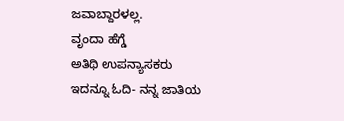ಜವಾಬ್ದಾರಳಲ್ಲ.
ವೃಂದಾ ಹೆಗ್ಡೆ
ಅತಿಥಿ ಉಪನ್ಯಾಸಕರು
ಇದನ್ನೂ ಓದಿ- ನನ್ನ ಜಾತಿಯ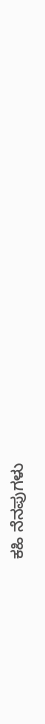ಕಹಿ ನೆನಪುಗಳು